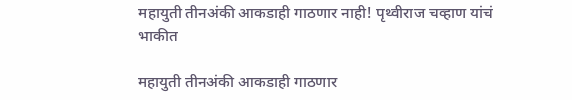महायुती तीनअंकी आकडाही गाठणार नाही! पृथ्वीराज चव्हाण यांचं भाकीत

महायुती तीनअंकी आकडाही गाठणार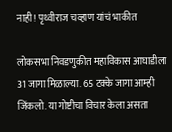नाही! पृथ्वीराज चव्हाण यांचं भाकीत

लोकसभा निवडणुकीत महाविकास आघाडीला 31 जागा मिळाल्या. 65 टक्के जागा आम्ही जिंकलो. या गोष्टीचा विचार केला असता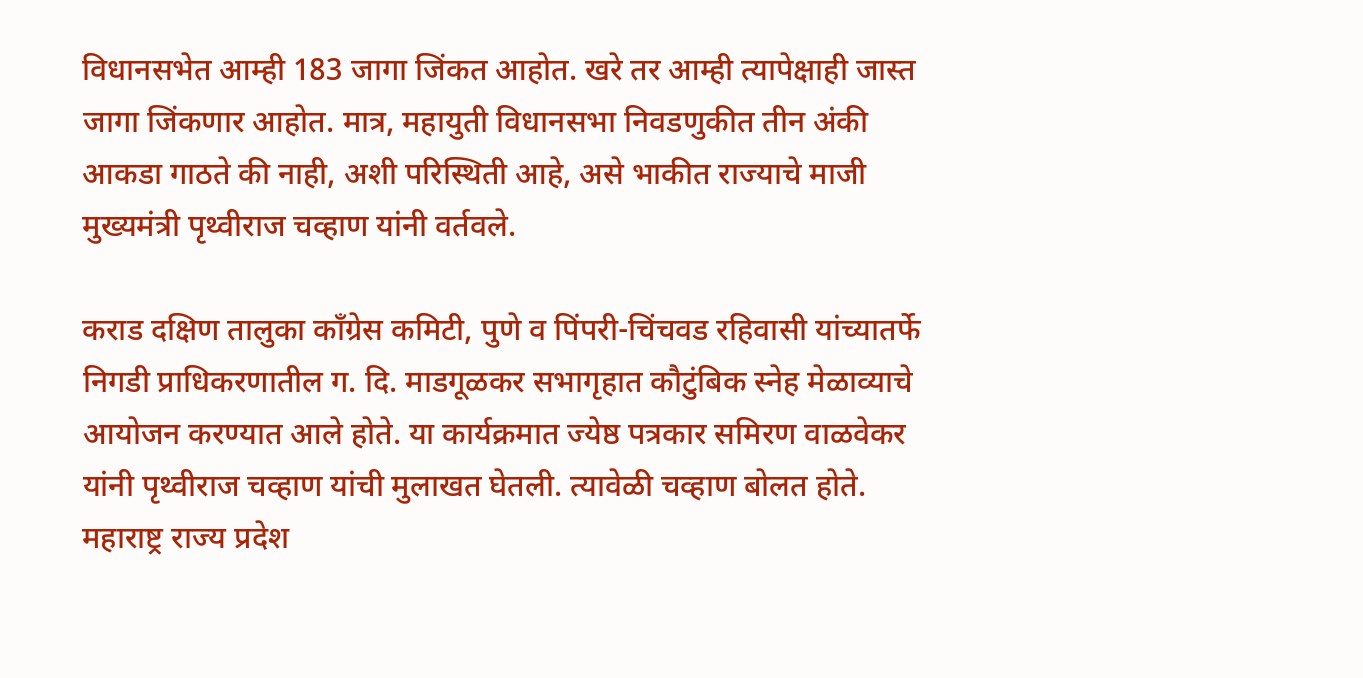विधानसभेत आम्ही 183 जागा जिंकत आहोत. खरे तर आम्ही त्यापेक्षाही जास्त जागा जिंकणार आहोत. मात्र, महायुती विधानसभा निवडणुकीत तीन अंकी आकडा गाठते की नाही, अशी परिस्थिती आहे, असे भाकीत राज्याचे माजी मुख्यमंत्री पृथ्वीराज चव्हाण यांनी वर्तवले.

कराड दक्षिण तालुका काँग्रेस कमिटी, पुणे व पिंपरी-चिंचवड रहिवासी यांच्यातर्फे निगडी प्राधिकरणातील ग. दि. माडगूळकर सभागृहात कौटुंबिक स्नेह मेळाव्याचे आयोजन करण्यात आले होते. या कार्यक्रमात ज्येष्ठ पत्रकार समिरण वाळवेकर यांनी पृथ्वीराज चव्हाण यांची मुलाखत घेतली. त्यावेळी चव्हाण बोलत होते. महाराष्ट्र राज्य प्रदेश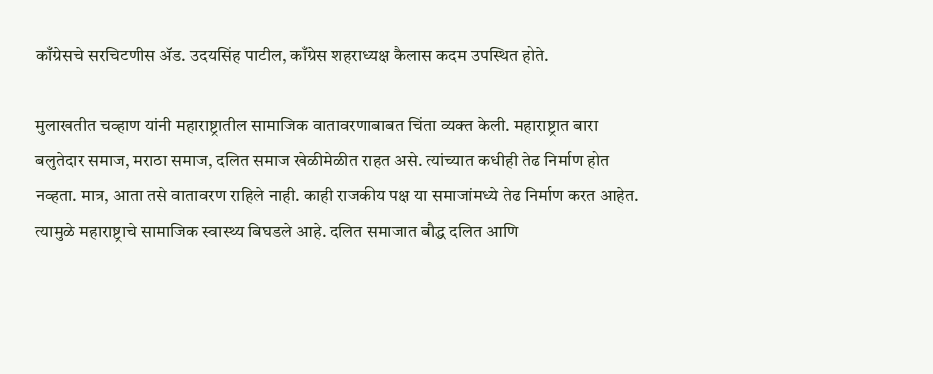काँग्रेसचे सरचिटणीस ॲड. उदयसिंह पाटील, काँग्रेस शहराध्यक्ष कैलास कदम उपस्थित होते.

मुलाखतीत चव्हाण यांनी महाराष्ट्रातील सामाजिक वातावरणाबाबत चिंता व्यक्त केली. महाराष्ट्रात बारा बलुतेदार समाज, मराठा समाज, दलित समाज खेळीमेळीत राहत असे. त्यांच्यात कधीही तेढ निर्माण होत नव्हता. मात्र, आता तसे वातावरण राहिले नाही. काही राजकीय पक्ष या समाजांमध्ये तेढ निर्माण करत आहेत. त्यामुळे महाराष्ट्राचे सामाजिक स्वास्थ्य बिघडले आहे. दलित समाजात बौद्ध दलित आणि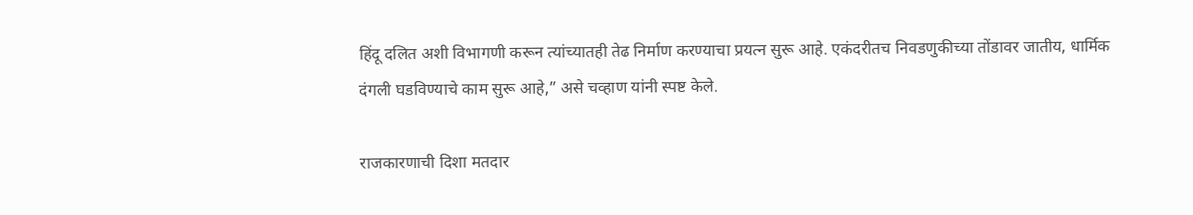हिंदू दलित अशी विभागणी करून त्यांच्यातही तेढ निर्माण करण्याचा प्रयत्न सुरू आहे. एकंदरीतच निवडणुकीच्या तोंडावर जातीय, धार्मिक दंगली घडविण्याचे काम सुरू आहे,” असे चव्हाण यांनी स्पष्ट केले.

राजकारणाची दिशा मतदार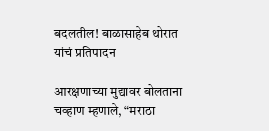बदलतील! बाळासाहेब थोरात यांचं प्रतिपादन

आरक्षणाच्या मुद्यावर बोलताना चव्हाण म्हणाले, “मराठा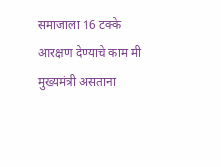समाजाला 16 टक्के आरक्षण देण्याचे काम मी मुख्यमंत्री असताना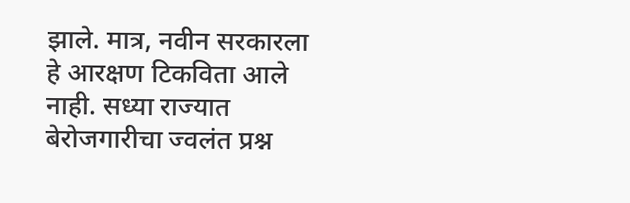झाले. मात्र, नवीन सरकारला हे आरक्षण टिकविता आले नाही. सध्या राज्यात बेरोजगारीचा ज्वलंत प्रश्न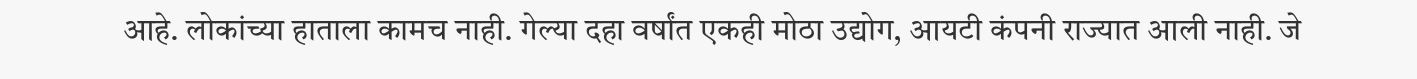आहे. लोकांच्या हाताला कामच नाही. गेल्या दहा वर्षांत एकही मोठा उद्योग, आयटी कंपनी राज्यात आली नाही. जे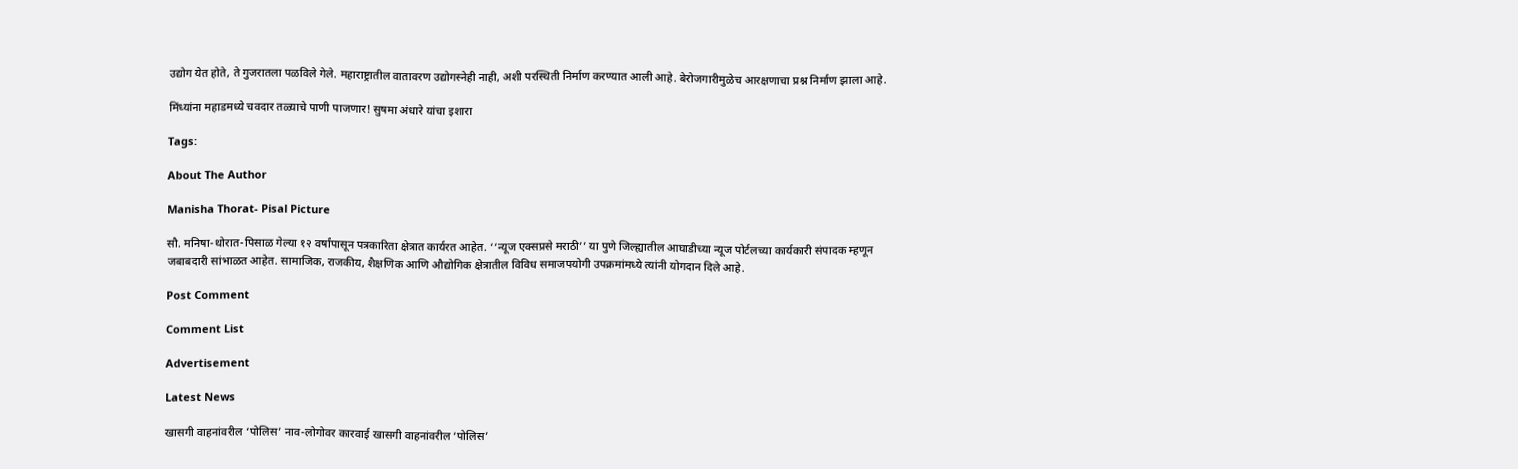उद्योग येत होते, ते गुजरातला पळविले गेले. महाराष्ट्रातील वातावरण उद्योगस्नेही नाही, अशी परस्थिती निर्माण करण्यात आली आहे. बेरोजगारीमुळेच आरक्षणाचा प्रश्न निर्माण झाला आहे.

मिंध्यांना महाडमध्ये चवदार तळ्याचे पाणी पाजणार! सुषमा अंधारे यांचा इशारा

Tags:

About The Author

Manisha Thorat- Pisal Picture

सौ. मनिषा-थोरात-पिसाळ गेल्या १२ वर्षांपासून पत्रकारिता क्षेत्रात कार्यरत आहेत. ‘‘न्यूज एक्सप्रसे मराठी’’ या पुणे जिल्ह्यातील आघाडीच्या न्यूज पोर्टलच्या कार्यकारी संपादक म्हणून जबाबदारी सांभाळत आहेत. सामाजिक, राजकीय, शैक्षणिक आणि औद्योगिक क्षेत्रातील विविध समाजपयोगी उपक्रमांमध्ये त्यांनी योगदान दिले आहे.

Post Comment

Comment List

Advertisement

Latest News

खासगी वाहनांवरील ‘पोलिस’ नाव-लोगोवर कारवाई खासगी वाहनांवरील ‘पोलिस’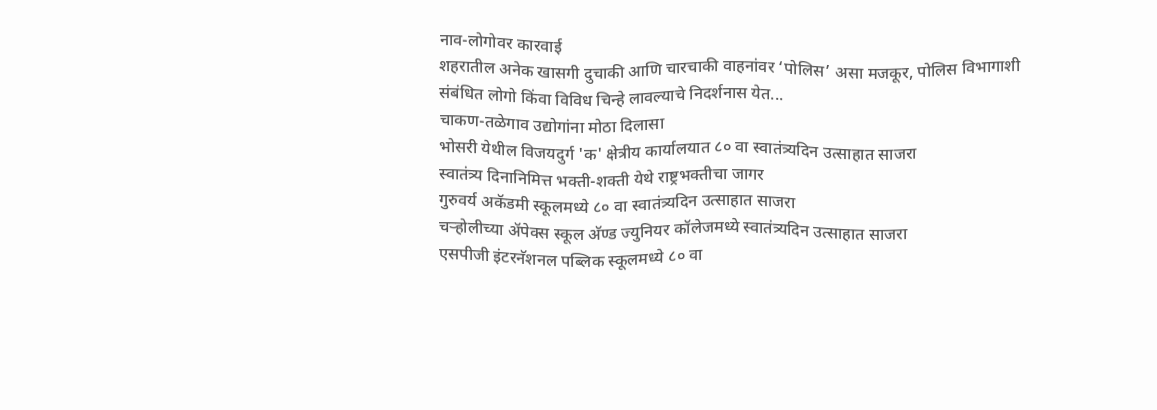नाव-लोगोवर कारवाई
शहरातील अनेक खासगी दुचाकी आणि चारचाकी वाहनांवर ‘पोलिस’ असा मजकूर, पोलिस विभागाशी संबंधित लोगो किंवा विविध चिन्हे लावल्याचे निदर्शनास येत...
चाकण-तळेगाव उद्योगांना मोठा दिलासा
भोसरी येथील विजयदुर्ग 'क' क्षेत्रीय कार्यालयात ८० वा स्वातंत्र्यदिन उत्साहात साजरा
स्वातंत्र्य दिनानिमित्त भक्ती-शक्ती येथे राष्ट्रभक्तीचा जागर
गुरुवर्य अकॅडमी स्कूलमध्ये ८० वा स्वातंत्र्यदिन उत्साहात साजरा
चऱ्होलीच्या अ‍ॅपेक्स स्कूल अ‍ॅण्ड ज्युनियर कॉलेजमध्ये स्वातंत्र्यदिन उत्साहात साजरा
एसपीजी इंटरनॅशनल पब्लिक स्कूलमध्ये ८० वा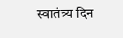स्वातंत्र्य दिन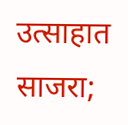उत्साहात साजरा;